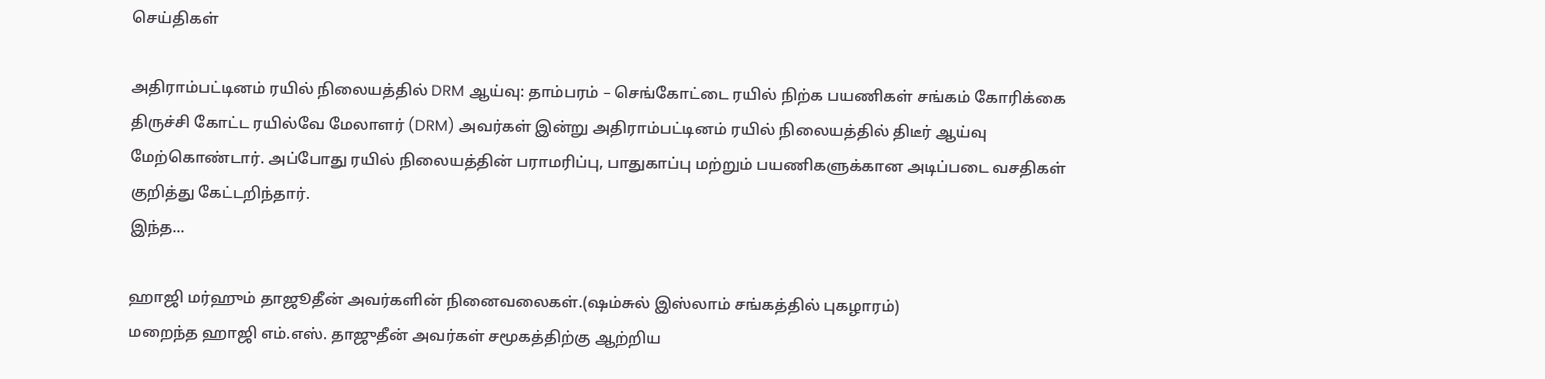செய்திகள்

அதிராம்பட்டினம் ரயில் நிலையத்தில் DRM ஆய்வு: தாம்பரம் – செங்கோட்டை ரயில் நிற்க பயணிகள் சங்கம் கோரிக்கை
திருச்சி கோட்ட ரயில்வே மேலாளர் (DRM) அவர்கள் இன்று அதிராம்பட்டினம் ரயில் நிலையத்தில் திடீர் ஆய்வு மேற்கொண்டார். அப்போது ரயில் நிலையத்தின் பராமரிப்பு, பாதுகாப்பு மற்றும் பயணிகளுக்கான அடிப்படை வசதிகள் குறித்து கேட்டறிந்தார்.
இந்த...

ஹாஜி மர்ஹும் தாஜூதீன் அவர்களின் நினைவலைகள்.(ஷம்சுல் இஸ்லாம் சங்கத்தில் புகழாரம்)
மறைந்த ஹாஜி எம்.எஸ். தாஜுதீன் அவர்கள் சமூகத்திற்கு ஆற்றிய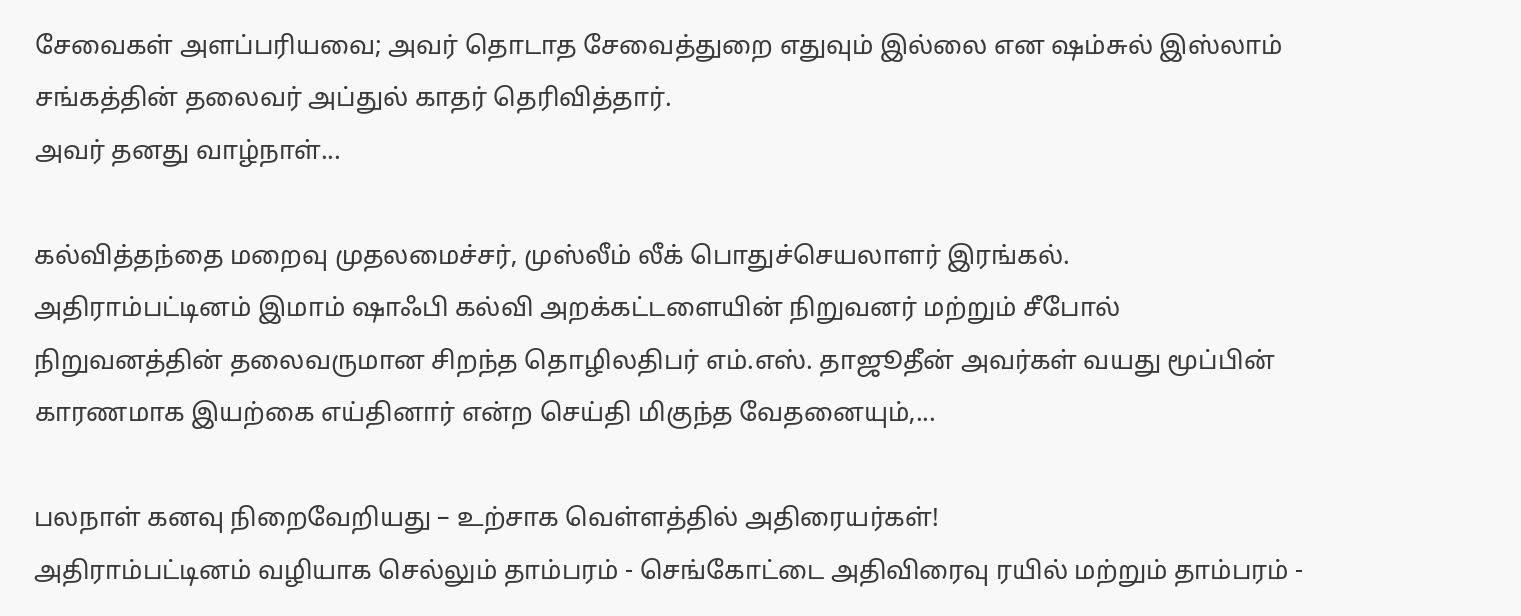சேவைகள் அளப்பரியவை; அவர் தொடாத சேவைத்துறை எதுவும் இல்லை என ஷம்சுல் இஸ்லாம் சங்கத்தின் தலைவர் அப்துல் காதர் தெரிவித்தார்.
அவர் தனது வாழ்நாள்...

கல்வித்தந்தை மறைவு முதலமைச்சர், முஸ்லீம் லீக் பொதுச்செயலாளர் இரங்கல்.
அதிராம்பட்டினம் இமாம் ஷாஃபி கல்வி அறக்கட்டளையின் நிறுவனர் மற்றும் சீபோல் நிறுவனத்தின் தலைவருமான சிறந்த தொழிலதிபர் எம்.எஸ். தாஜூதீன் அவர்கள் வயது மூப்பின் காரணமாக இயற்கை எய்தினார் என்ற செய்தி மிகுந்த வேதனையும்,...

பலநாள் கனவு நிறைவேறியது – உற்சாக வெள்ளத்தில் அதிரையர்கள்!
அதிராம்பட்டினம் வழியாக செல்லும் தாம்பரம் - செங்கோட்டை அதிவிரைவு ரயில் மற்றும் தாம்பரம் -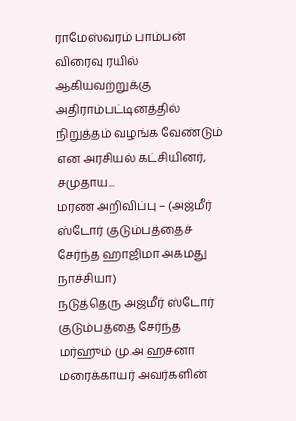ராமேஸ்வரம் பாம்பன் விரைவு ரயில் ஆகியவற்றுக்கு அதிராம்பட்டினத்தில் நிறுத்தம் வழங்க வேண்டும் என அரசியல் கட்சியினர், சமுதாய...
மரண அறிவிப்பு – (அஜ்மீர் ஸ்டோர் குடும்பத்தைச் சேர்ந்த ஹாஜிமா அகமது நாச்சியா)
நடுத்தெரு அஜ்மீர் ஸ்டோர் குடும்பத்தை சேர்ந்த மர்ஹும் மு.அ ஹசனா மரைக்காயர் அவர்களின்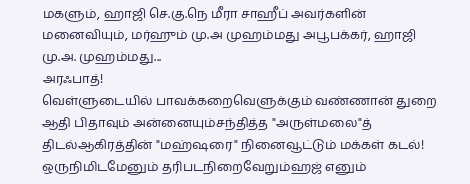மகளும், ஹாஜி செ.கு.நெ மீரா சாஹீப் அவர்களின் மனைவியும், மர்ஹும் மு.அ முஹம்மது அபூபக்கர், ஹாஜி மு.அ. முஹம்மது...
அரஃபாத்!
வெள்ளுடையில் பாவக்கறைவெளுக்கும் வண்ணான் துறை
ஆதி பிதாவும் அன்னையும்சந்தித்த "அருள்மலை"த் திடல்ஆகிரத்தின் "மஹ்ஷரை" நினைவூட்டும் மக்கள் கடல்!
ஒருநிமிடமேனும் தரிபடநிறைவேறும்ஹஜ் எனும்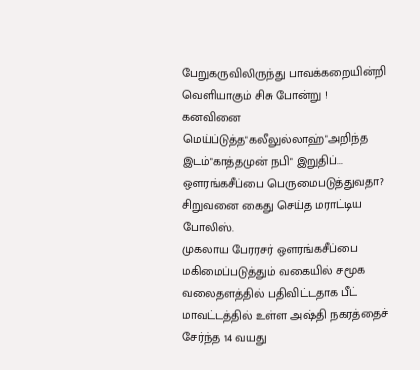பேறுகருவிலிருந்து பாவக்கறையின்றி வெளியாகும் சிசு போன்று !
கனவினை மெய்ப்டுத்த"கலீலுல்லாஹ்"அறிந்த இடம்"காத்தமுன் நபி" இறுதிப்...
ஔரங்கசீப்பை பெருமைபடுத்துவதா? சிறுவனை கைது செய்த மராட்டிய போலிஸ்.
முகலாய பேரரசர் ஔரங்கசீப்பை மகிமைப்படுத்தும் வகையில் சமூக வலைதளத்தில் பதிவிட்டதாக பீட் மாவட்டத்தில் உள்ள அஷ்தி நகரத்தைச் சேர்ந்த 14 வயது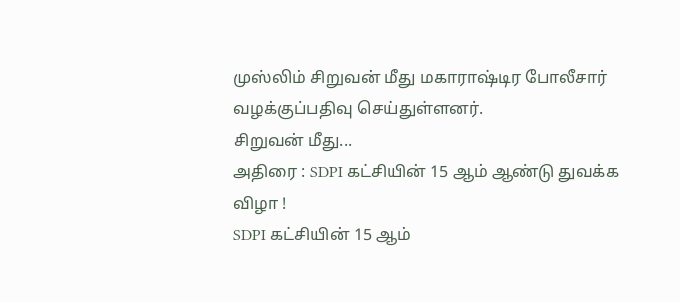முஸ்லிம் சிறுவன் மீது மகாராஷ்டிர போலீசார் வழக்குப்பதிவு செய்துள்ளனர்.
சிறுவன் மீது...
அதிரை : SDPI கட்சியின் 15 ஆம் ஆண்டு துவக்க விழா !
SDPI கட்சியின் 15 ஆம்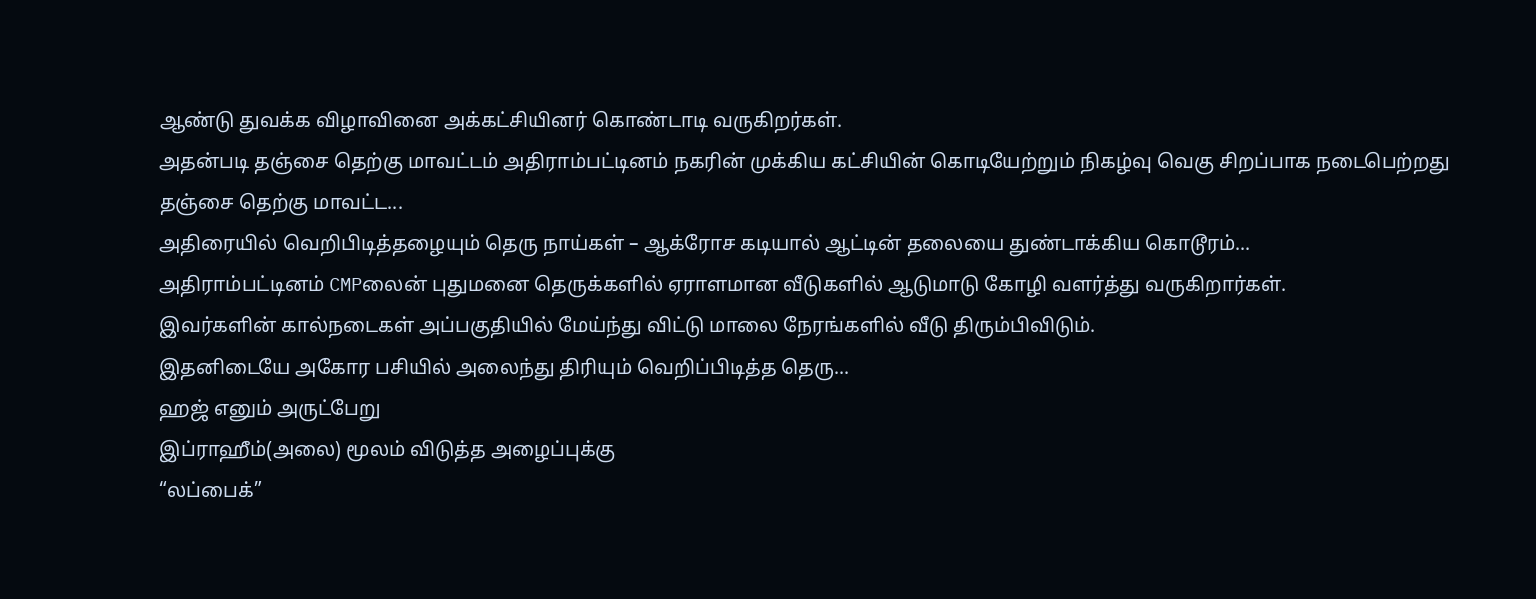ஆண்டு துவக்க விழாவினை அக்கட்சியினர் கொண்டாடி வருகிறர்கள்.
அதன்படி தஞ்சை தெற்கு மாவட்டம் அதிராம்பட்டினம் நகரின் முக்கிய கட்சியின் கொடியேற்றும் நிகழ்வு வெகு சிறப்பாக நடைபெற்றது
தஞ்சை தெற்கு மாவட்ட...
அதிரையில் வெறிபிடித்தழையும் தெரு நாய்கள் – ஆக்ரோச கடியால் ஆட்டின் தலையை துண்டாக்கிய கொடூரம்...
அதிராம்பட்டினம் CMPலைன் புதுமனை தெருக்களில் ஏராளமான வீடுகளில் ஆடுமாடு கோழி வளர்த்து வருகிறார்கள்.
இவர்களின் கால்நடைகள் அப்பகுதியில் மேய்ந்து விட்டு மாலை நேரங்களில் வீடு திரும்பிவிடும்.
இதனிடையே அகோர பசியில் அலைந்து திரியும் வெறிப்பிடித்த தெரு...
ஹஜ் எனும் அருட்பேறு
இப்ராஹீம்(அலை) மூலம் விடுத்த அழைப்புக்கு
“லப்பைக்”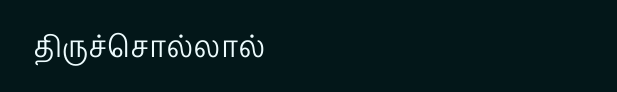திருச்சொல்லால்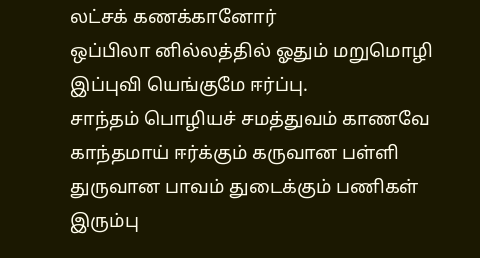லட்சக் கணக்கானோர்
ஒப்பிலா னில்லத்தில் ஓதும் மறுமொழி
இப்புவி யெங்குமே ஈர்ப்பு.
சாந்தம் பொழியச் சமத்துவம் காணவே
காந்தமாய் ஈர்க்கும் கருவான பள்ளி
துருவான பாவம் துடைக்கும் பணிகள்
இரும்பு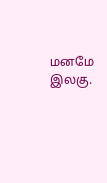மனமே இலகு.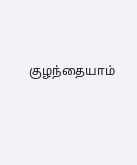குழந்தையாம்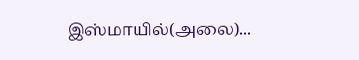இஸ்மாயில்(அலை)...